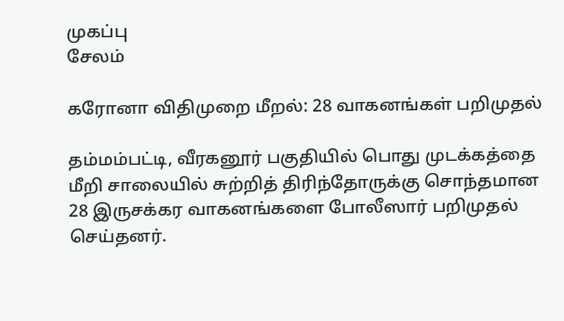முகப்பு
சேலம்

கரோனா விதிமுறை மீறல்: 28 வாகனங்கள் பறிமுதல்

தம்மம்பட்டி, வீரகனூர் பகுதியில் பொது முடக்கத்தை மீறி சாலையில் சுற்றித் திரிந்தோருக்கு சொந்தமான 28 இருசக்கர வாகனங்களை போலீஸார் பறிமுதல் செய்தனர்.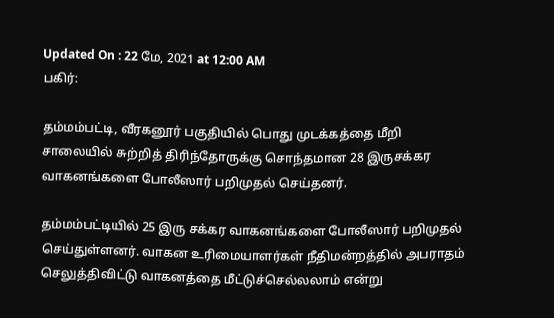Updated On : 22 மே, 2021 at 12:00 AM
பகிர்:

தம்மம்பட்டி, வீரகனூர் பகுதியில் பொது முடக்கத்தை மீறி சாலையில் சுற்றித் திரிந்தோருக்கு சொந்தமான 28 இருசக்கர வாகனங்களை போலீஸார் பறிமுதல் செய்தனர்.

தம்மம்பட்டியில் 25 இரு சக்கர வாகனங்களை போலீஸார் பறிமுதல் செய்துள்ளனர். வாகன உரிமையாளர்கள் நீதிமன்றத்தில் அபராதம் செலுத்திவிட்டு வாகனத்தை மீட்டுச்செல்லலாம் என்று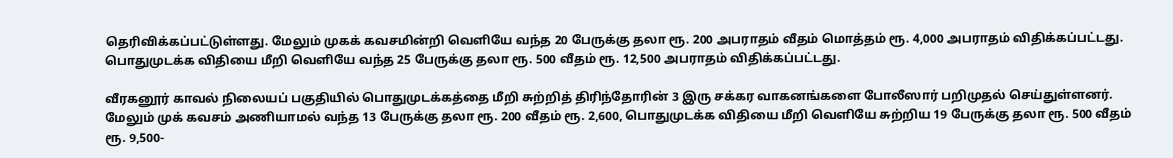தெரிவிக்கப்பட்டுள்ளது. மேலும் முகக் கவசமின்றி வெளியே வந்த 20 பேருக்கு தலா ரூ. 200 அபராதம் வீதம் மொத்தம் ரூ. 4,000 அபராதம் விதிக்கப்பட்டது. பொதுமுடக்க விதியை மீறி வெளியே வந்த 25 பேருக்கு தலா ரூ. 500 வீதம் ரூ. 12,500 அபராதம் விதிக்கப்பட்டது.

வீரகனூர் காவல் நிலையப் பகுதியில் பொதுமுடக்கத்தை மீறி சுற்றித் திரிந்தோரின் 3 இரு சக்கர வாகனங்களை போலீஸார் பறிமுதல் செய்துள்ளனர். மேலும் முக் கவசம் அணியாமல் வந்த 13 பேருக்கு தலா ரூ. 200 வீதம் ரூ. 2,600, பொதுமுடக்க விதியை மீறி வெளியே சுற்றிய 19 பேருக்கு தலா ரூ. 500 வீதம் ரூ. 9,500-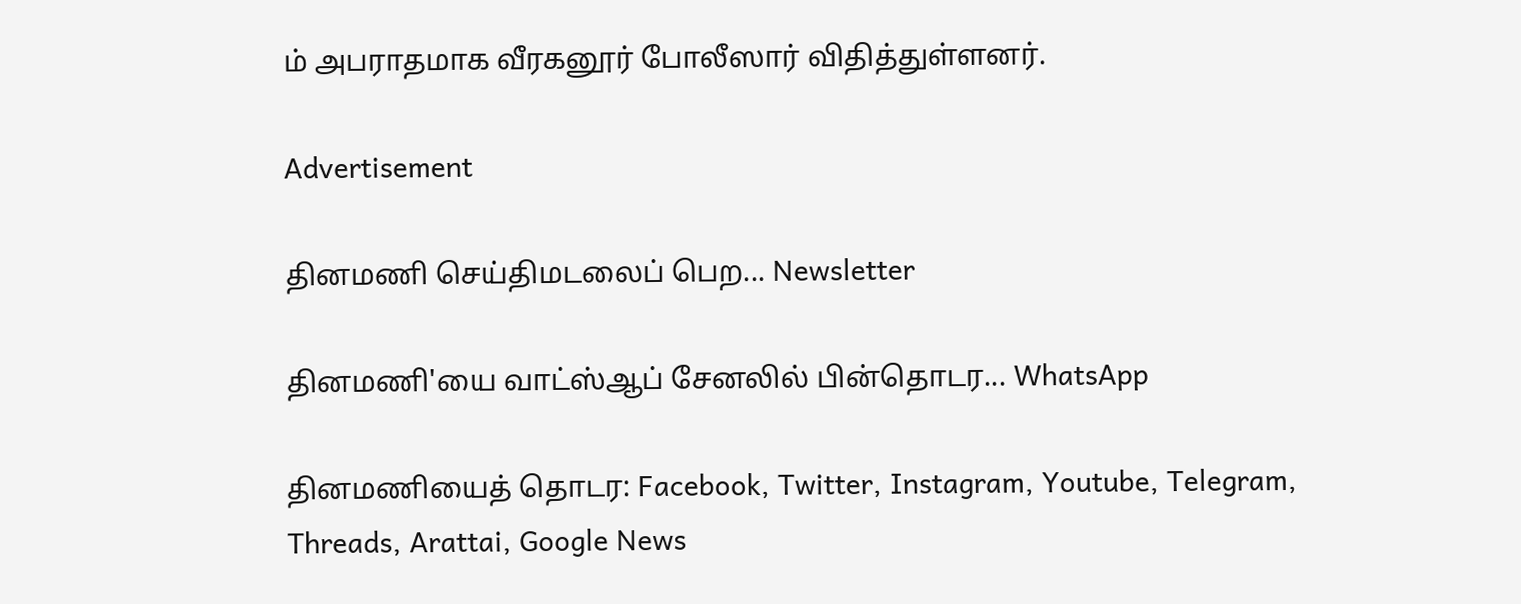ம் அபராதமாக வீரகனூர் போலீஸார் விதித்துள்ளனர்.

Advertisement

தினமணி செய்திமடலைப் பெற... Newsletter

தினமணி'யை வாட்ஸ்ஆப் சேனலில் பின்தொடர... WhatsApp

தினமணியைத் தொடர: Facebook, Twitter, Instagram, Youtube, Telegram, Threads, Arattai, Google News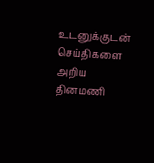உடனுக்குடன் செய்திகளை அறிய தினமணி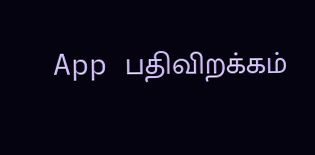App பதிவிறக்கம்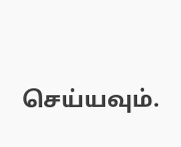செய்யவும்.